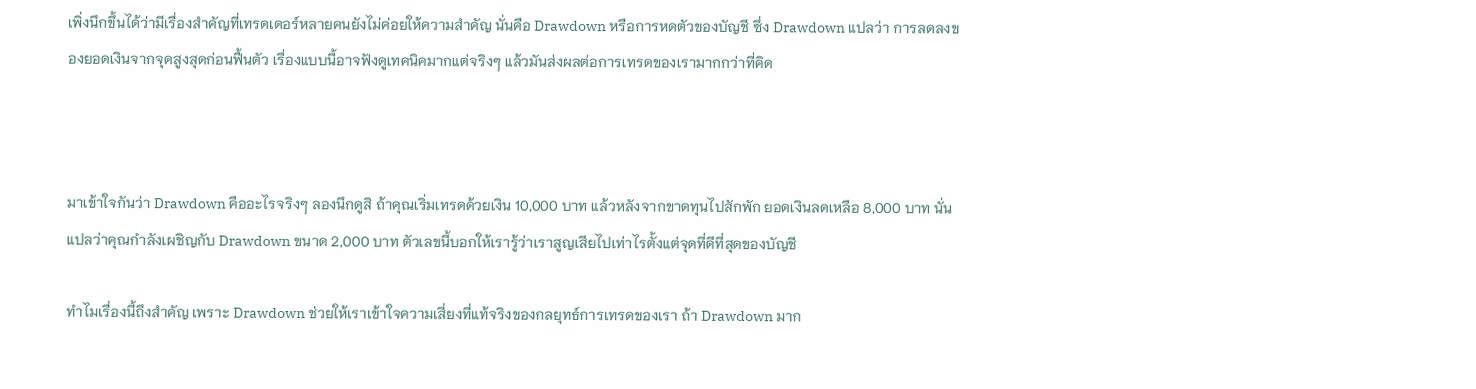เพิ่งนึกขึ้นได้ว่ามีเรื่องสำคัญที่เทรดเดอร์หลายคนยังไม่ค่อยให้ความสำคัญ นั่นคือ Drawdown หรือการหดตัวของบัญชี ซึ่ง Drawdown แปลว่า การลดลงของยอดเงินจากจุดสูงสุดก่อนฟื้นตัว เรื่องแบบนี้อาจฟังดูเทคนิคมากแต่จริงๆ แล้วมันส่งผลต่อการเทรดของเรามากกว่าที่คิด



มาเข้าใจกันว่า Drawdown คืออะไรจริงๆ ลองนึกดูสิ ถ้าคุณเริ่มเทรดด้วยเงิน 10,000 บาท แล้วหลังจากขาดทุนไปสักพัก ยอดเงินลดเหลือ 8,000 บาท นั่นแปลว่าคุณกำลังเผชิญกับ Drawdown ขนาด 2,000 บาท ตัวเลขนี้บอกให้เรารู้ว่าเราสูญเสียไปเท่าไรตั้งแต่จุดที่ดีที่สุดของบัญชี

ทำไมเรื่องนี้ถึงสำคัญ เพราะ Drawdown ช่วยให้เราเข้าใจความเสี่ยงที่แท้จริงของกลยุทธ์การเทรดของเรา ถ้า Drawdown มาก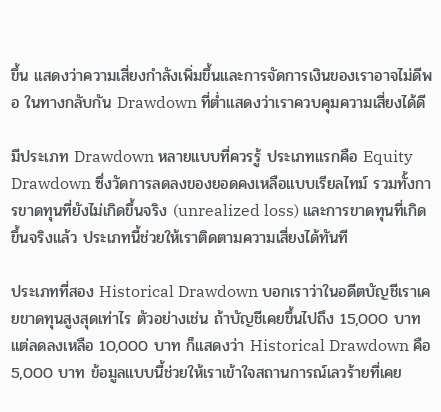ขึ้น แสดงว่าความเสี่ยงกำลังเพิ่มขึ้นและการจัดการเงินของเราอาจไม่ดีพอ ในทางกลับกัน Drawdown ที่ต่ำแสดงว่าเราควบคุมความเสี่ยงได้ดี

มีประเภท Drawdown หลายแบบที่ควรรู้ ประเภทแรกคือ Equity Drawdown ซึ่งวัดการลดลงของยอดคงเหลือแบบเรียลไทม์ รวมทั้งการขาดทุนที่ยังไม่เกิดขึ้นจริง (unrealized loss) และการขาดทุนที่เกิดขึ้นจริงแล้ว ประเภทนี้ช่วยให้เราติดตามความเสี่ยงได้ทันที

ประเภทที่สอง Historical Drawdown บอกเราว่าในอดีตบัญชีเราเคยขาดทุนสูงสุดเท่าไร ตัวอย่างเช่น ถ้าบัญชีเคยขึ้นไปถึง 15,000 บาท แต่ลดลงเหลือ 10,000 บาท ก็แสดงว่า Historical Drawdown คือ 5,000 บาท ข้อมูลแบบนี้ช่วยให้เราเข้าใจสถานการณ์เลวร้ายที่เคย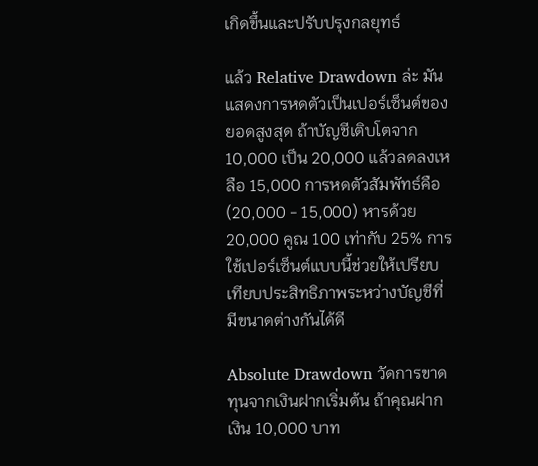เกิดขึ้นและปรับปรุงกลยุทธ์

แล้ว Relative Drawdown ล่ะ มันแสดงการหดตัวเป็นเปอร์เซ็นต์ของยอดสูงสุด ถ้าบัญชีเติบโตจาก 10,000 เป็น 20,000 แล้วลดลงเหลือ 15,000 การหดตัวสัมพัทธ์คือ (20,000 - 15,000) หารด้วย 20,000 คูณ 100 เท่ากับ 25% การใช้เปอร์เซ็นต์แบบนี้ช่วยให้เปรียบเทียบประสิทธิภาพระหว่างบัญชีที่มีขนาดต่างกันได้ดี

Absolute Drawdown วัดการขาดทุนจากเงินฝากเริ่มต้น ถ้าคุณฝากเงิน 10,000 บาท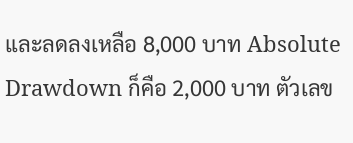และลดลงเหลือ 8,000 บาท Absolute Drawdown ก็คือ 2,000 บาท ตัวเลข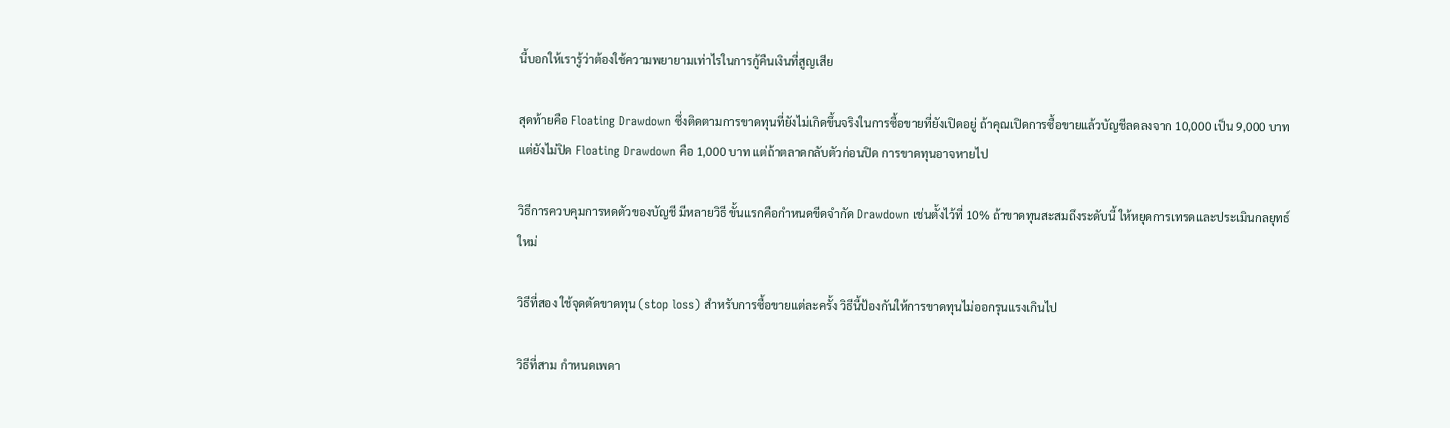นี้บอกให้เรารู้ว่าต้องใช้ความพยายามเท่าไรในการกู้คืนเงินที่สูญเสีย

สุดท้ายคือ Floating Drawdown ซึ่งติดตามการขาดทุนที่ยังไม่เกิดขึ้นจริงในการซื้อขายที่ยังเปิดอยู่ ถ้าคุณเปิดการซื้อขายแล้วบัญชีลดลงจาก 10,000 เป็น 9,000 บาท แต่ยังไม่ปิด Floating Drawdown คือ 1,000 บาท แต่ถ้าตลาดกลับตัวก่อนปิด การขาดทุนอาจหายไป

วิธีการควบคุมการหดตัวของบัญชี มีหลายวิธี ขั้นแรกคือกำหนดขีดจำกัด Drawdown เช่นตั้งไว้ที่ 10% ถ้าขาดทุนสะสมถึงระดับนี้ ให้หยุดการเทรดและประเมินกลยุทธ์ใหม่

วิธีที่สอง ใช้จุดตัดขาดทุน (stop loss) สำหรับการซื้อขายแต่ละครั้ง วิธีนี้ป้องกันให้การขาดทุนไม่ออกรุนแรงเกินไป

วิธีที่สาม กำหนดเพดา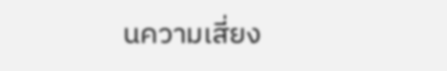นความเสี่ยง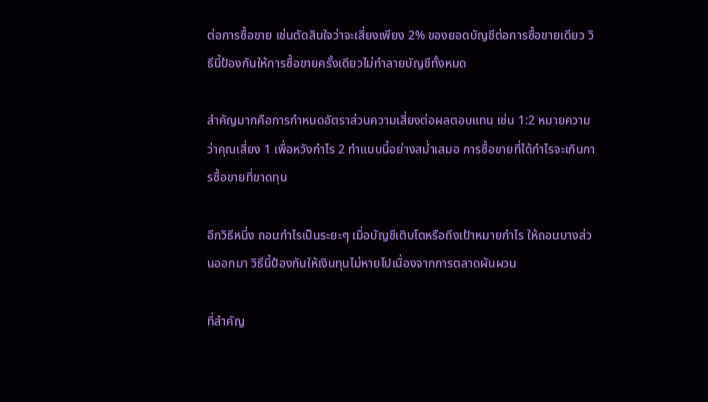ต่อการซื้อขาย เช่นตัดสินใจว่าจะเสี่ยงเพียง 2% ของยอดบัญชีต่อการซื้อขายเดียว วิธีนี้ป้องกันให้การซื้อขายครั้งเดียวไม่ทำลายบัญชีทั้งหมด

สำคัญมากคือการกำหนดอัตราส่วนความเสี่ยงต่อผลตอบแทน เช่น 1:2 หมายความว่าคุณเสี่ยง 1 เพื่อหวังกำไร 2 ทำแบบนี้อย่างสม่ำเสมอ การซื้อขายที่ได้กำไรจะเกินการซื้อขายที่ขาดทุน

อีกวิธีหนึ่ง ถอนกำไรเป็นระยะๆ เมื่อบัญชีเติบโตหรือถึงเป้าหมายกำไร ให้ถอนบางส่วนออกมา วิธีนี้ป้องกันให้เงินทุนไม่หายไปเนื่องจากการตลาดผันผวน

ที่สำคัญ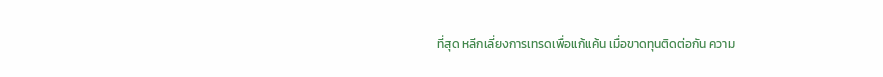ที่สุด หลีกเลี่ยงการเทรดเพื่อแก้แค้น เมื่อขาดทุนติดต่อกัน ความ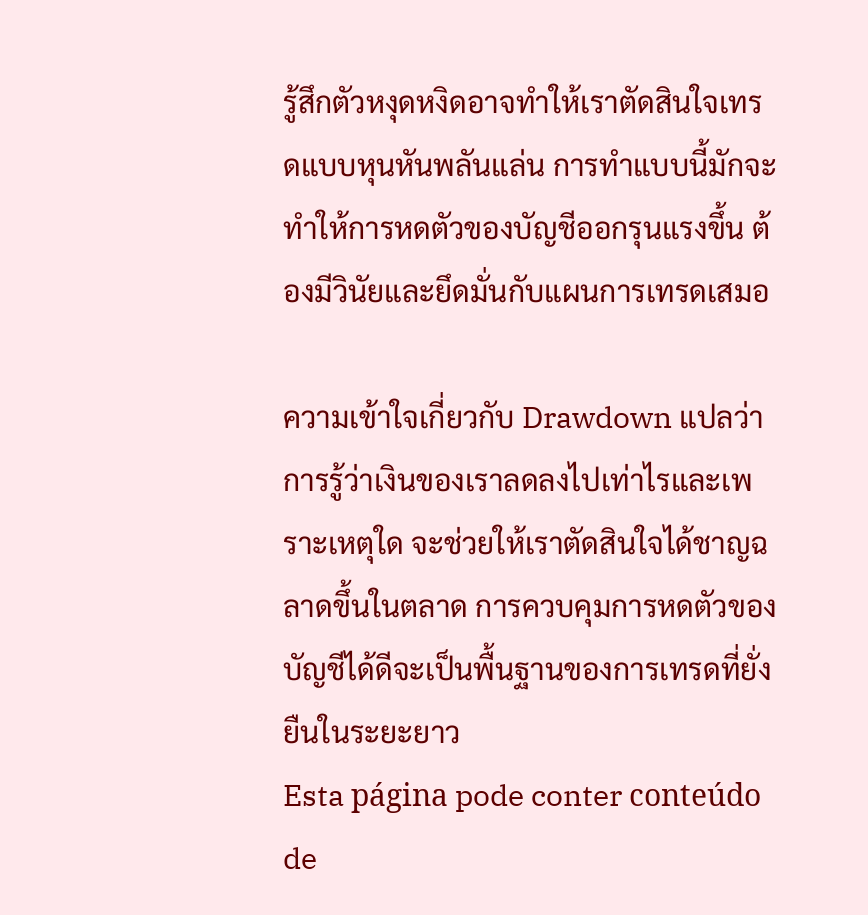รู้สึกตัวหงุดหงิดอาจทำให้เราตัดสินใจเทรดแบบหุนหันพลันแล่น การทำแบบนี้มักจะทำให้การหดตัวของบัญชีออกรุนแรงขึ้น ต้องมีวินัยและยึดมั่นกับแผนการเทรดเสมอ

ความเข้าใจเกี่ยวกับ Drawdown แปลว่า การรู้ว่าเงินของเราลดลงไปเท่าไรและเพราะเหตุใด จะช่วยให้เราตัดสินใจได้ชาญฉลาดขึ้นในตลาด การควบคุมการหดตัวของบัญชีได้ดีจะเป็นพื้นฐานของการเทรดที่ยั่งยืนในระยะยาว
Esta página pode conter conteúdo de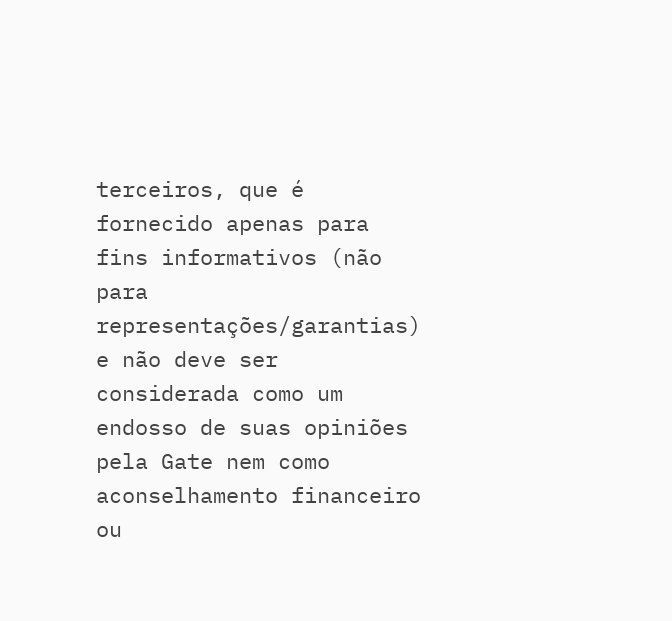terceiros, que é fornecido apenas para fins informativos (não para representações/garantias) e não deve ser considerada como um endosso de suas opiniões pela Gate nem como aconselhamento financeiro ou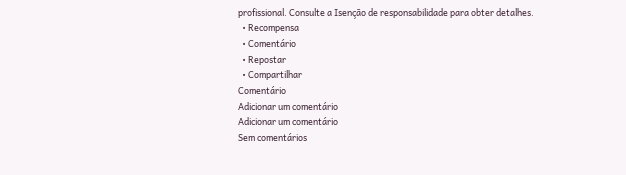profissional. Consulte a Isenção de responsabilidade para obter detalhes.
  • Recompensa
  • Comentário
  • Repostar
  • Compartilhar
Comentário
Adicionar um comentário
Adicionar um comentário
Sem comentários